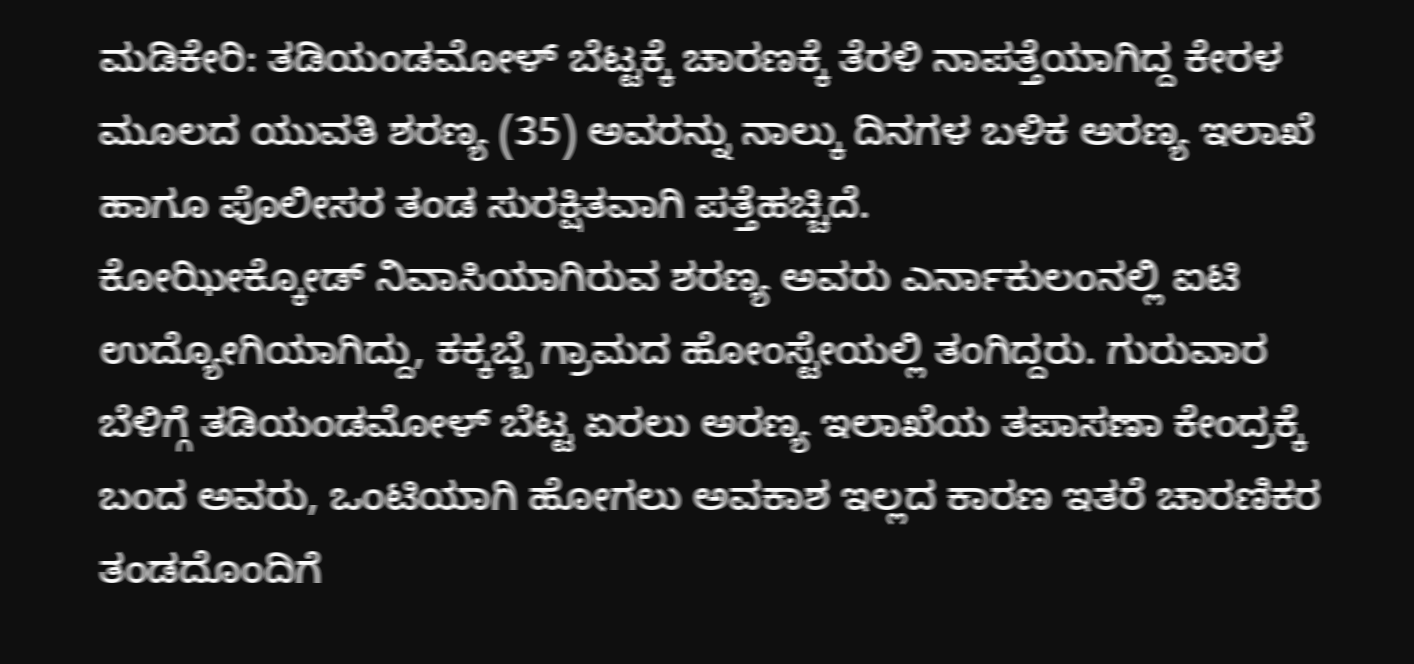ಮಡಿಕೇರಿ: ತಡಿಯಂಡಮೋಳ್ ಬೆಟ್ಟಕ್ಕೆ ಚಾರಣಕ್ಕೆ ತೆರಳಿ ನಾಪತ್ತೆಯಾಗಿದ್ದ ಕೇರಳ ಮೂಲದ ಯುವತಿ ಶರಣ್ಯ (35) ಅವರನ್ನು ನಾಲ್ಕು ದಿನಗಳ ಬಳಿಕ ಅರಣ್ಯ ಇಲಾಖೆ ಹಾಗೂ ಪೊಲೀಸರ ತಂಡ ಸುರಕ್ಷಿತವಾಗಿ ಪತ್ತೆಹಚ್ಚಿದೆ.
ಕೋಝೀಕ್ಕೋಡ್ ನಿವಾಸಿಯಾಗಿರುವ ಶರಣ್ಯ ಅವರು ಎರ್ನಾಕುಲಂನಲ್ಲಿ ಐಟಿ ಉದ್ಯೋಗಿಯಾಗಿದ್ದು, ಕಕ್ಕಬ್ಬೆ ಗ್ರಾಮದ ಹೋಂಸ್ಟೇಯಲ್ಲಿ ತಂಗಿದ್ದರು. ಗುರುವಾರ ಬೆಳಿಗ್ಗೆ ತಡಿಯಂಡಮೋಳ್ ಬೆಟ್ಟ ಏರಲು ಅರಣ್ಯ ಇಲಾಖೆಯ ತಪಾಸಣಾ ಕೇಂದ್ರಕ್ಕೆ ಬಂದ ಅವರು, ಒಂಟಿಯಾಗಿ ಹೋಗಲು ಅವಕಾಶ ಇಲ್ಲದ ಕಾರಣ ಇತರೆ ಚಾರಣಿಕರ ತಂಡದೊಂದಿಗೆ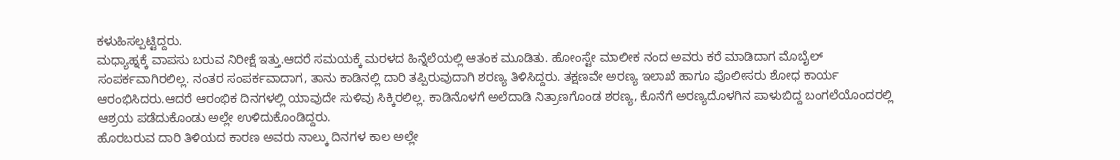ಕಳುಹಿಸಲ್ಪಟ್ಟಿದ್ದರು.
ಮಧ್ಯಾಹ್ನಕ್ಕೆ ವಾಪಸು ಬರುವ ನಿರೀಕ್ಷೆ ಇತ್ತು.ಆದರೆ ಸಮಯಕ್ಕೆ ಮರಳದ ಹಿನ್ನೆಲೆಯಲ್ಲಿ ಆತಂಕ ಮೂಡಿತು. ಹೋಂಸ್ಟೇ ಮಾಲೀಕ ನಂದ ಅವರು ಕರೆ ಮಾಡಿದಾಗ ಮೊಬೈಲ್ ಸಂಪರ್ಕವಾಗಿರಲಿಲ್ಲ. ನಂತರ ಸಂಪರ್ಕವಾದಾಗ, ತಾನು ಕಾಡಿನಲ್ಲಿ ದಾರಿ ತಪ್ಪಿರುವುದಾಗಿ ಶರಣ್ಯ ತಿಳಿಸಿದ್ದರು. ತಕ್ಷಣವೇ ಅರಣ್ಯ ಇಲಾಖೆ ಹಾಗೂ ಪೊಲೀಸರು ಶೋಧ ಕಾರ್ಯ ಆರಂಭಿಸಿದರು.ಆದರೆ ಆರಂಭಿಕ ದಿನಗಳಲ್ಲಿ ಯಾವುದೇ ಸುಳಿವು ಸಿಕ್ಕಿರಲಿಲ್ಲ. ಕಾಡಿನೊಳಗೆ ಅಲೆದಾಡಿ ನಿತ್ರಾಣಗೊಂಡ ಶರಣ್ಯ, ಕೊನೆಗೆ ಅರಣ್ಯದೊಳಗಿನ ಪಾಳುಬಿದ್ದ ಬಂಗಲೆಯೊಂದರಲ್ಲಿ ಆಶ್ರಯ ಪಡೆದುಕೊಂಡು ಅಲ್ಲೇ ಉಳಿದುಕೊಂಡಿದ್ದರು.
ಹೊರಬರುವ ದಾರಿ ತಿಳಿಯದ ಕಾರಣ ಅವರು ನಾಲ್ಕು ದಿನಗಳ ಕಾಲ ಅಲ್ಲೇ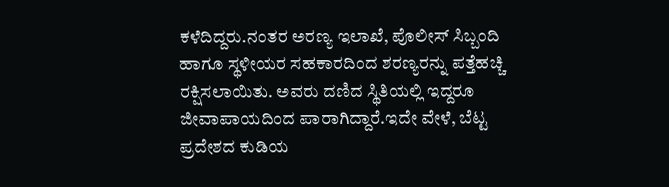ಕಳೆದಿದ್ದರು.ನಂತರ ಅರಣ್ಯ ಇಲಾಖೆ, ಪೊಲೀಸ್ ಸಿಬ್ಬಂದಿ ಹಾಗೂ ಸ್ಥಳೀಯರ ಸಹಕಾರದಿಂದ ಶರಣ್ಯರನ್ನು ಪತ್ತೆಹಚ್ಚಿ ರಕ್ಷಿಸಲಾಯಿತು. ಅವರು ದಣಿದ ಸ್ಥಿತಿಯಲ್ಲಿ ಇದ್ದರೂ ಜೀವಾಪಾಯದಿಂದ ಪಾರಾಗಿದ್ದಾರೆ.ಇದೇ ವೇಳೆ, ಬೆಟ್ಟ ಪ್ರದೇಶದ ಕುಡಿಯ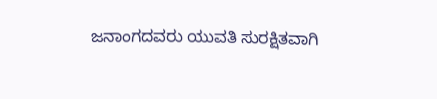ಜನಾಂಗದವರು ಯುವತಿ ಸುರಕ್ಷಿತವಾಗಿ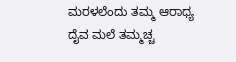ಮರಳಲೆಂದು ತಮ್ಮ ಆರಾಧ್ಯ ದೈವ ಮಲೆ ತಮ್ಮಚ್ಚ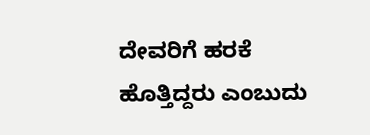ದೇವರಿಗೆ ಹರಕೆ ಹೊತ್ತಿದ್ದರು ಎಂಬುದು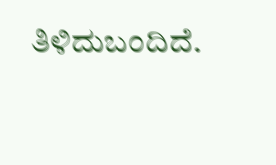ತಿಳಿದುಬಂದಿದೆ.